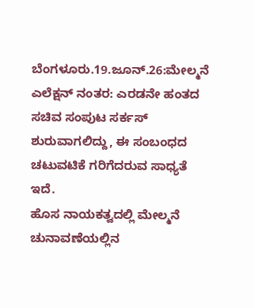ಬೆಂಗಳೂರು.19.ಜೂನ್.26:ಮೇಲ್ಮನೆ ಎಲೆಕ್ಷನ್ ನಂತರ: ಎರಡನೇ ಹಂತದ ಸಚಿವ ಸಂಪುಟ ಸರ್ಕಸ್ ಶುರುವಾಗಲಿದ್ದು, ಈ ಸಂಬಂಧದ ಚಟುವಟಿಕೆ ಗರಿಗೆದರುವ ಸಾಧ್ಯತೆ ಇದೆ.
ಹೊಸ ನಾಯಕತ್ವದಲ್ಲಿ ಮೇಲ್ಮನೆ ಚುನಾವಣೆಯಲ್ಲಿನ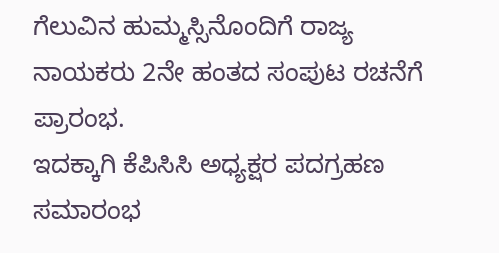ಗೆಲುವಿನ ಹುಮ್ಮಸ್ಸಿನೊಂದಿಗೆ ರಾಜ್ಯ ನಾಯಕರು 2ನೇ ಹಂತದ ಸಂಪುಟ ರಚನೆಗೆ ಪ್ರಾರಂಭ.
ಇದಕ್ಕಾಗಿ ಕೆಪಿಸಿಸಿ ಅಧ್ಯಕ್ಷರ ಪದಗ್ರಹಣ ಸಮಾರಂಭ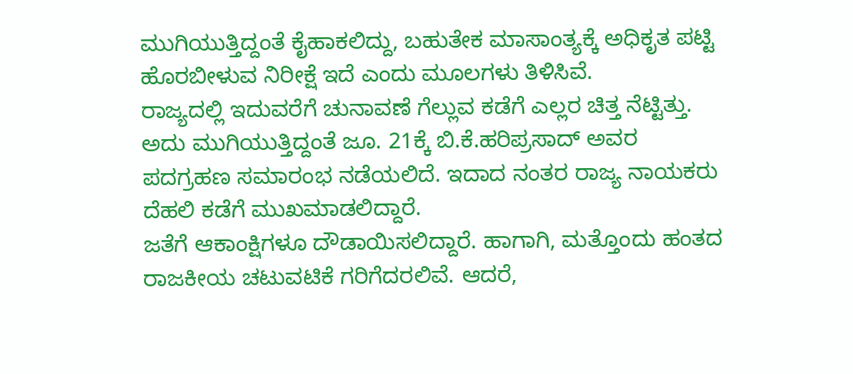ಮುಗಿಯುತ್ತಿದ್ದಂತೆ ಕೈಹಾಕಲಿದ್ದು, ಬಹುತೇಕ ಮಾಸಾಂತ್ಯಕ್ಕೆ ಅಧಿಕೃತ ಪಟ್ಟಿ ಹೊರಬೀಳುವ ನಿರೀಕ್ಷೆ ಇದೆ ಎಂದು ಮೂಲಗಳು ತಿಳಿಸಿವೆ.
ರಾಜ್ಯದಲ್ಲಿ ಇದುವರೆಗೆ ಚುನಾವಣೆ ಗೆಲ್ಲುವ ಕಡೆಗೆ ಎಲ್ಲರ ಚಿತ್ತ ನೆಟ್ಟಿತ್ತು. ಅದು ಮುಗಿಯುತ್ತಿದ್ದಂತೆ ಜೂ. 21ಕ್ಕೆ ಬಿ.ಕೆ.ಹರಿಪ್ರಸಾದ್ ಅವರ ಪದಗ್ರಹಣ ಸಮಾರಂಭ ನಡೆಯಲಿದೆ. ಇದಾದ ನಂತರ ರಾಜ್ಯ ನಾಯಕರು ದೆಹಲಿ ಕಡೆಗೆ ಮುಖಮಾಡಲಿದ್ದಾರೆ.
ಜತೆಗೆ ಆಕಾಂಕ್ಷಿಗಳೂ ದೌಡಾಯಿಸಲಿದ್ದಾರೆ. ಹಾಗಾಗಿ, ಮತ್ತೊಂದು ಹಂತದ ರಾಜಕೀಯ ಚಟುವಟಿಕೆ ಗರಿಗೆದರಲಿವೆ. ಆದರೆ,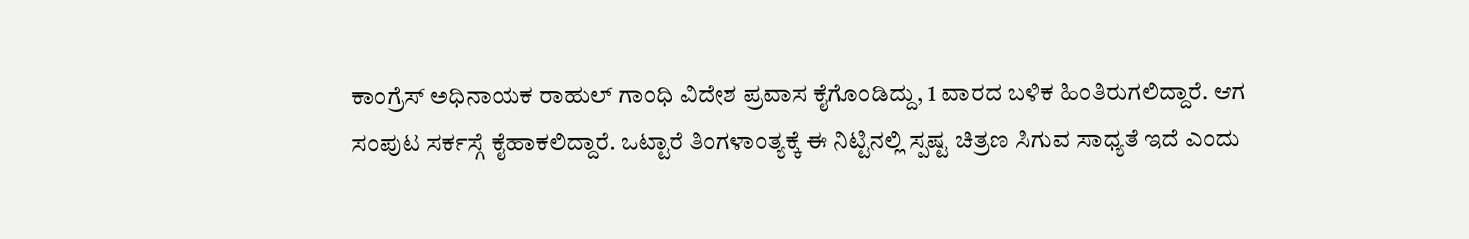ಕಾಂಗ್ರೆಸ್ ಅಧಿನಾಯಕ ರಾಹುಲ್ ಗಾಂಧಿ ವಿದೇಶ ಪ್ರವಾಸ ಕೈಗೊಂಡಿದ್ದು, 1 ವಾರದ ಬಳಿಕ ಹಿಂತಿರುಗಲಿದ್ದಾರೆ. ಆಗ ಸಂಪುಟ ಸರ್ಕಸ್ಗೆ ಕೈಹಾಕಲಿದ್ದಾರೆ. ಒಟ್ಟಾರೆ ತಿಂಗಳಾಂತ್ಯಕ್ಕೆ ಈ ನಿಟ್ಟಿನಲ್ಲಿ ಸ್ಪಷ್ಟ ಚಿತ್ರಣ ಸಿಗುವ ಸಾಧ್ಯತೆ ಇದೆ ಎಂದು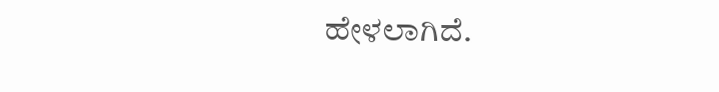ಹೇಳಲಾಗಿದೆ.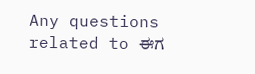Any questions related to ಈಗ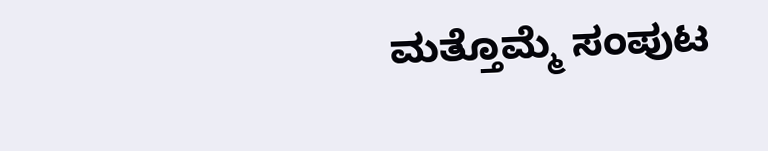ಮತ್ತೊಮ್ಮೆ ಸಂಪುಟ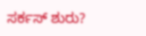ಸರ್ಕಸ್ ಶುರು?